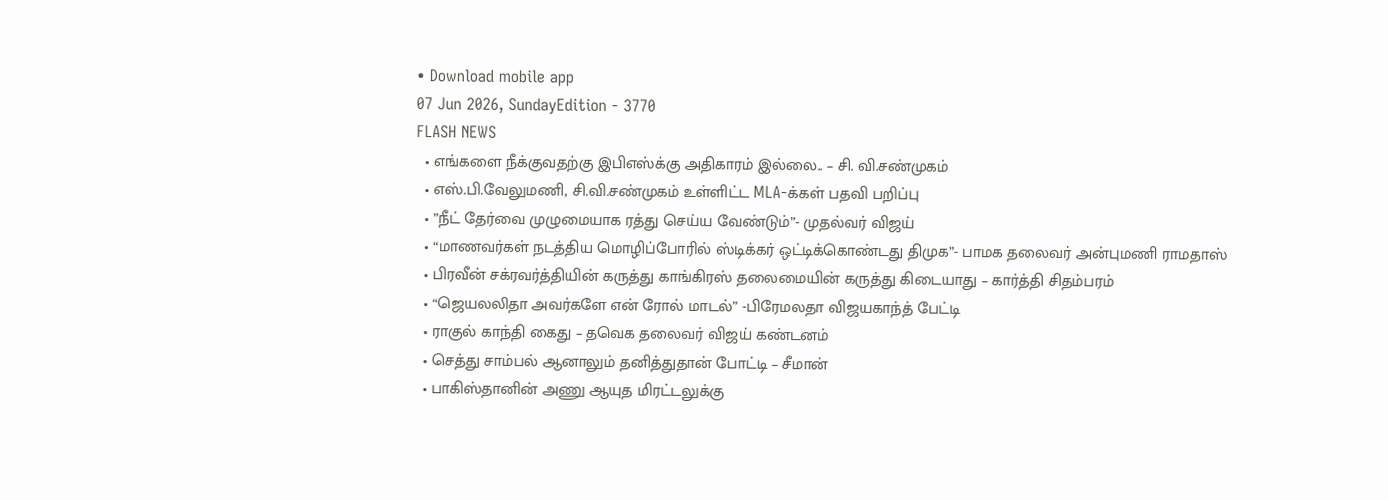• Download mobile app
07 Jun 2026, SundayEdition - 3770
FLASH NEWS
  • எங்களை நீக்குவதற்கு இபிஎஸ்க்கு அதிகாரம் இல்லை.. – சி. வி.சண்முகம்
  • எஸ்.பி.வேலுமணி, சி.வி.சண்முகம் உள்ளிட்ட MLA-க்கள் பதவி பறிப்பு
  • ”நீட் தேர்வை முழுமையாக ரத்து செய்ய வேண்டும்”- முதல்வர் விஜய்
  • “மாணவர்கள் நடத்திய மொழிப்போரில் ஸ்டிக்கர் ஒட்டிக்கொண்டது திமுக”- பாமக தலைவர் அன்புமணி ராமதாஸ்
  • பிரவீன் சக்ரவர்த்தியின் கருத்து காங்கிரஸ் தலைமையின் கருத்து கிடையாது – கார்த்தி சிதம்பரம்
  • “ஜெயலலிதா அவர்களே என் ரோல் மாடல்” -பிரேமலதா விஜயகாந்த் பேட்டி
  • ராகுல் காந்தி கைது – தவெக தலைவர் விஜய் கண்டனம்
  • செத்து சாம்பல் ஆனாலும் தனித்துதான் போட்டி – சீமான்
  • பாகிஸ்தானின் அணு ஆயுத மிரட்டலுக்கு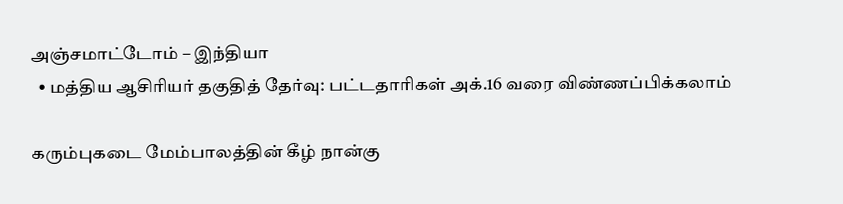அஞ்சமாட்டோம் – இந்தியா
  • மத்திய ஆசிரியர் தகுதித் தேர்வு: பட்டதாரிகள் அக்.16 வரை விண்ணப்பிக்கலாம்

கரும்புகடை மேம்பாலத்தின் கீழ் நான்கு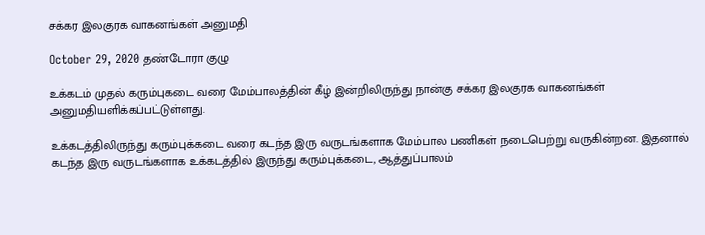சக்கர இலகுரக வாகனங்கள் அனுமதி

October 29, 2020 தண்டோரா குழு

உக்கடம் முதல் கரும்புகடை வரை மேம்பாலத்தின் கீழ் இன்றிலிருந்து நான்கு சக்கர இலகுரக வாகனங்கள் அனுமதியளிக்கப்பட்டுள்ளது.

உக்கடத்திலிருந்து கரும்புக்கடை வரை கடந்த இரு வருடங்களாக மேம்பால பணிகள் நடைபெற்று வருகின்றன. இதனால் கடந்த இரு வருடங்களாக உக்கடத்தில் இருந்து கரும்புக்கடை, ஆத்துப்பாலம்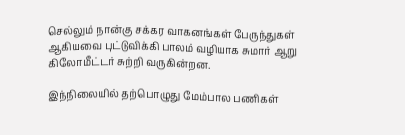செல்லும் நான்கு சக்கர வாகனங்கள் பேருந்துகள் ஆகியவை புட்டுவிக்கி பாலம் வழியாக சுமார் ஆறு கிலோமீட்டர் சுற்றி வருகின்றன.

இந்நிலையில் தற்பொழுது மேம்பால பணிகள்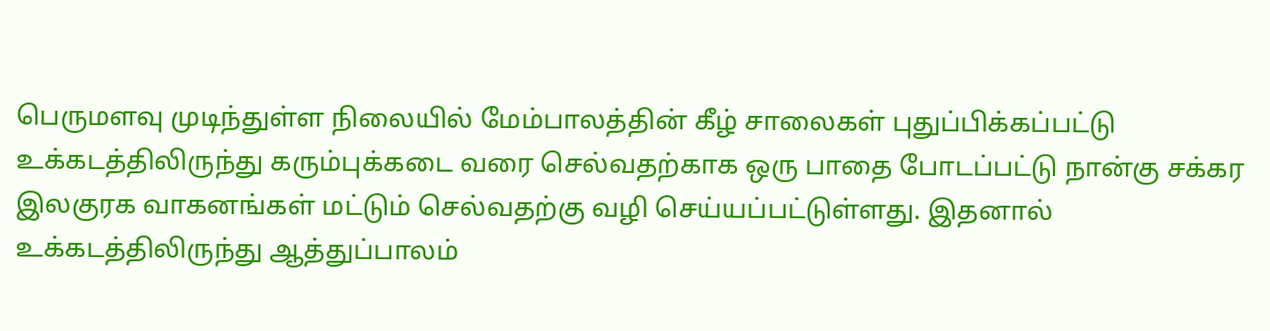பெருமளவு முடிந்துள்ள நிலையில் மேம்பாலத்தின் கீழ் சாலைகள் புதுப்பிக்கப்பட்டு உக்கடத்திலிருந்து கரும்புக்கடை வரை செல்வதற்காக ஒரு பாதை போடப்பட்டு நான்கு சக்கர இலகுரக வாகனங்கள் மட்டும் செல்வதற்கு வழி செய்யப்பட்டுள்ளது. இதனால் உக்கடத்திலிருந்து ஆத்துப்பாலம்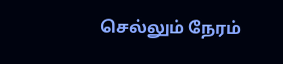செல்லும் நேரம்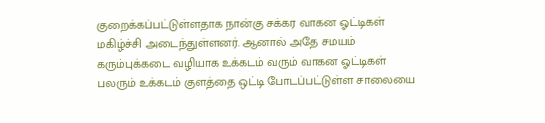குறைக்கப்பட்டுள்ளதாக நான்கு சக்கர வாகன ஓட்டிகள் மகிழ்ச்சி அடைந்துள்ளனர். ஆனால் அதே சமயம் கரும்புக்கடை வழியாக உக்கடம் வரும் வாகன ஓட்டிகள் பலரும் உக்கடம் குளத்தை ஒட்டி போடப்பட்டுள்ள சாலையை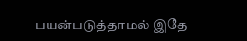பயன்படுத்தாமல் இதே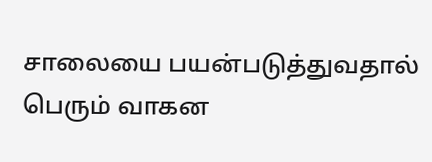சாலையை பயன்படுத்துவதால் பெரும் வாகன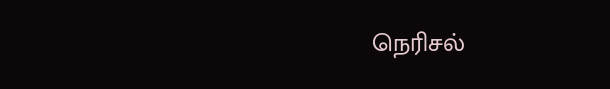நெரிசல்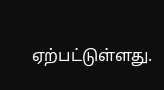ஏற்பட்டுள்ளது.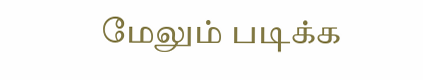மேலும் படிக்க